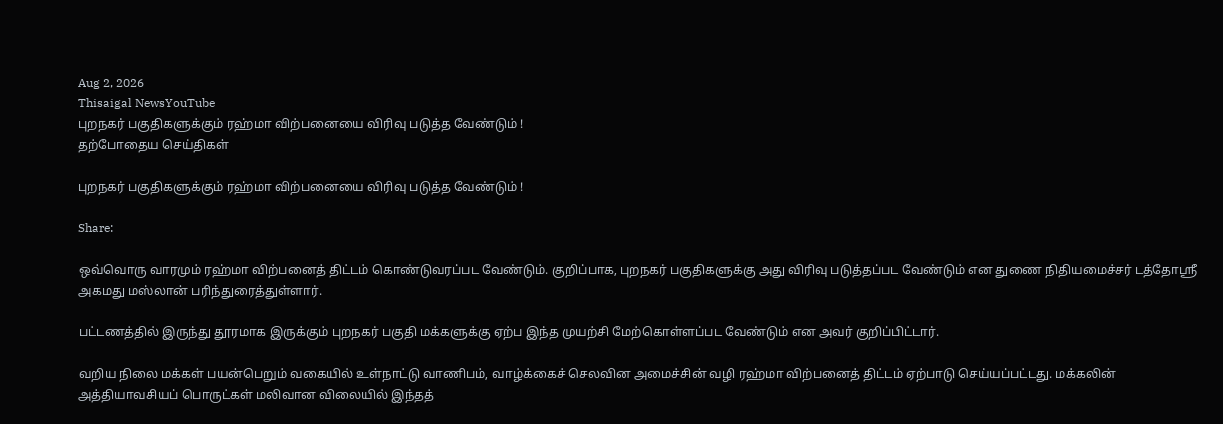Aug 2, 2026
Thisaigal NewsYouTube
புறநகர் பகுதிகளுக்கும் ரஹ்மா விற்பனையை விரிவு படுத்த வேண்டும் !
தற்போதைய செய்திகள்

புறநகர் பகுதிகளுக்கும் ரஹ்மா விற்பனையை விரிவு படுத்த வேண்டும் !

Share:

ஒவ்வொரு வாரமும் ரஹ்மா விற்பனைத் திட்டம் கொண்டுவரப்பட வேண்டும். குறிப்பாக, புறநகர் பகுதிகளுக்கு அது விரிவு படுத்தப்பட வேண்டும் என துணை நிதியமைச்சர் டத்தோஸ்ரீ அகமது மஸ்லான் பரிந்துரைத்துள்ளார்.

பட்டணத்தில் இருந்து தூரமாக இருக்கும் புறநகர் பகுதி மக்களுக்கு ஏற்ப இந்த முயற்சி மேற்கொள்ளப்பட வேண்டும் என அவர் குறிப்பிட்டார்.

வறிய நிலை மக்கள் பயன்பெறும் வகையில் உள்நாட்டு வாணிபம், வாழ்க்கைச் செலவின அமைச்சின் வழி ரஹ்மா விற்பனைத் திட்டம் ஏற்பாடு செய்யப்பட்டது. மக்கலின் அத்தியாவசியப் பொருட்கள் மலிவான விலையில் இந்தத்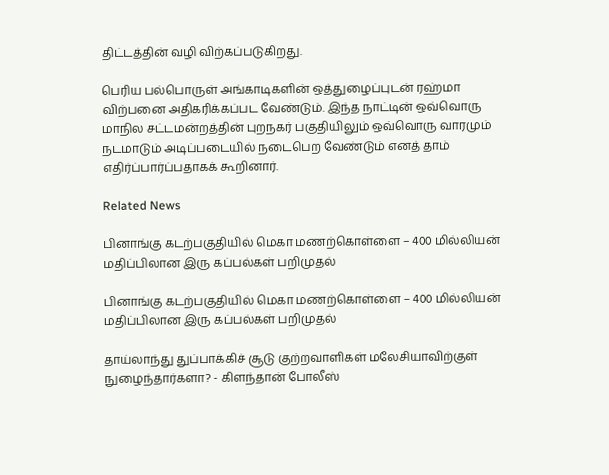திட்டத்தின் வழி விற்கப்படுகிறது.

பெரிய பல்பொருள் அங்காடிகளின் ஒத்துழைப்புடன் ரஹ்மா விற்பனை அதிகரிக்கப்பட வேண்டும். இந்த நாட்டின் ஒவ்வொரு மாநில சட்டமன்றத்தின் புறநகர் பகுதியிலும் ஒவ்வொரு வாரமும் நடமாடும் அடிப்படையில் நடைபெற வேண்டும் எனத் தாம் எதிர்ப்பார்ப்பதாகக் கூறினார்.

Related News

பினாங்கு கடற்பகுதியில் மெகா மணற்கொள்ளை – 400 மில்லியன் மதிப்பிலான இரு கப்பல்கள் பறிமுதல்

பினாங்கு கடற்பகுதியில் மெகா மணற்கொள்ளை – 400 மில்லியன் மதிப்பிலான இரு கப்பல்கள் பறிமுதல்

தாய்லாந்து துப்பாக்கிச் சூடு குற்றவாளிகள் மலேசியாவிற்குள் நுழைந்தார்களா? - கிளந்தான் போலீஸ்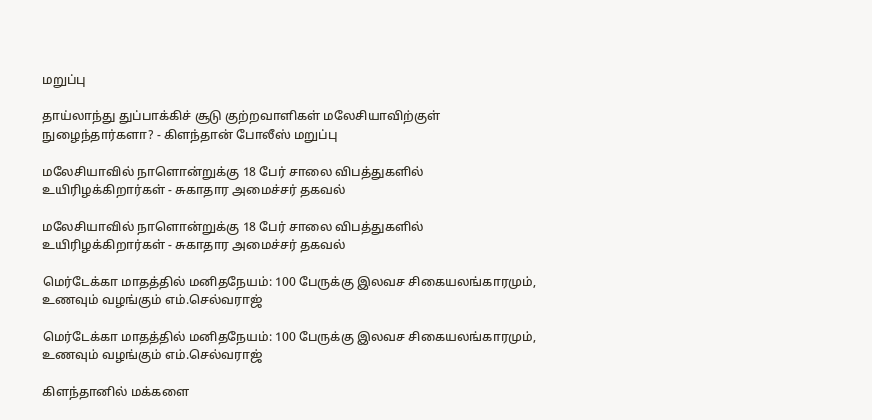மறுப்பு

தாய்லாந்து துப்பாக்கிச் சூடு குற்றவாளிகள் மலேசியாவிற்குள் நுழைந்தார்களா? - கிளந்தான் போலீஸ் மறுப்பு

மலேசியாவில் நாளொன்றுக்கு 18 பேர் சாலை விபத்துகளில் உயிரிழக்கிறார்கள் - சுகாதார அமைச்சர் தகவல்

மலேசியாவில் நாளொன்றுக்கு 18 பேர் சாலை விபத்துகளில் உயிரிழக்கிறார்கள் - சுகாதார அமைச்சர் தகவல்

மெர்டேக்கா மாதத்தில் மனிதநேயம்: 100 பேருக்கு இலவச சிகையலங்காரமும், உணவும் வழங்கும் எம்.செல்வராஜ்

மெர்டேக்கா மாதத்தில் மனிதநேயம்: 100 பேருக்கு இலவச சிகையலங்காரமும், உணவும் வழங்கும் எம்.செல்வராஜ்

கிளந்தானில் மக்களை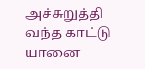அச்சுறுத்தி வந்த காட்டு யானை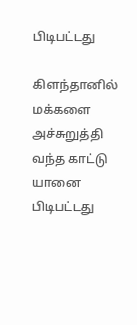பிடிபட்டது

கிளந்தானில் மக்களை அச்சுறுத்தி வந்த காட்டு யானை பிடிபட்டது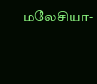மலேசியா-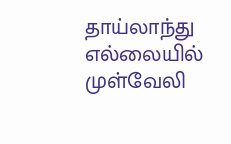தாய்லாந்து எல்லையில் முள்வேலி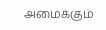அமைக்கும்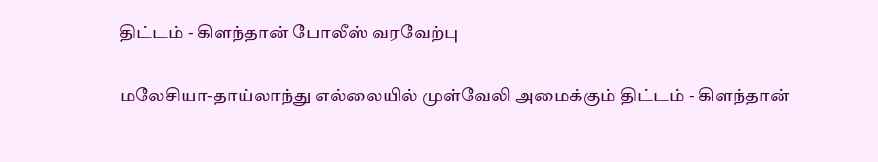திட்டம் - கிளந்தான் போலீஸ் வரவேற்பு

மலேசியா-தாய்லாந்து எல்லையில் முள்வேலி அமைக்கும் திட்டம் - கிளந்தான்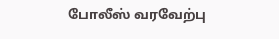போலீஸ் வரவேற்பு